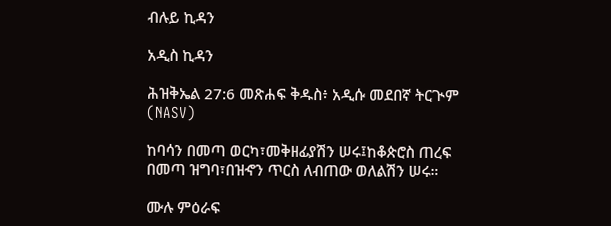ብሉይ ኪዳን

አዲስ ኪዳን

ሕዝቅኤል 27:6 መጽሐፍ ቅዱስ፥ አዲሱ መደበኛ ትርጒም (NASV)

ከባሳን በመጣ ወርካ፣መቅዘፊያሽን ሠሩ፤ከቆጵሮስ ጠረፍ በመጣ ዝግባ፣በዝኆን ጥርስ ለብጠው ወለልሽን ሠሩ።

ሙሉ ምዕራፍ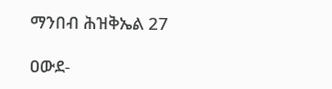ማንበብ ሕዝቅኤል 27

ዐውደ-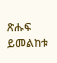ጽሑፍ ይመልከቱ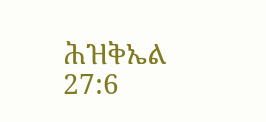ሕዝቅኤል 27:6